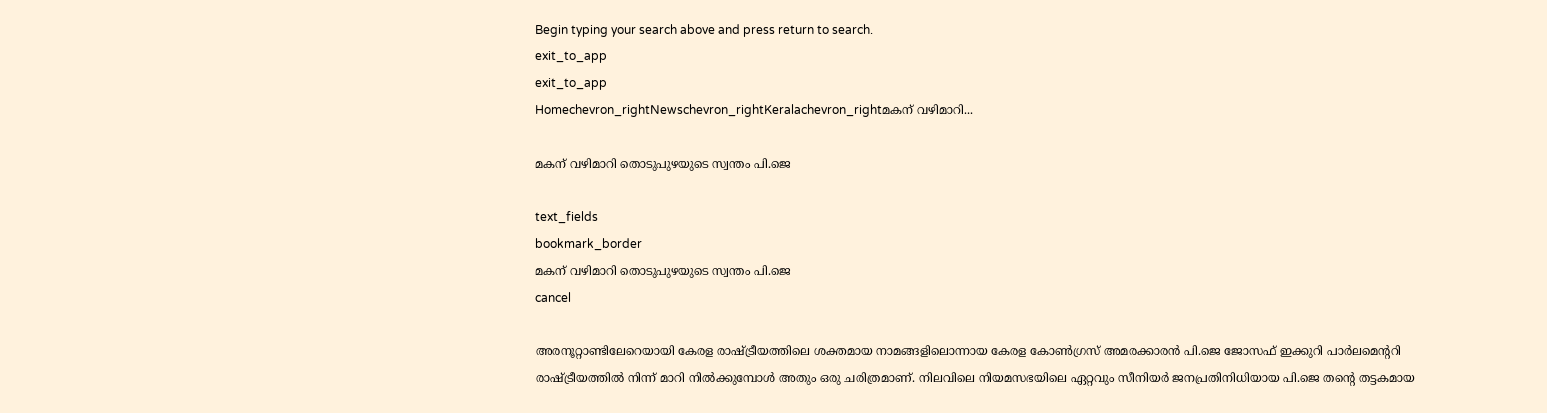Begin typing your search above and press return to search.
exit_to_app
exit_to_app
Homechevron_rightNewschevron_rightKeralachevron_rightമകന് വഴിമാറി...

മകന് വഴിമാറി തൊടുപുഴയുടെ സ്വന്തം പി.ജെ

text_fields
bookmark_border
മകന് വഴിമാറി തൊടുപുഴയുടെ സ്വന്തം പി.ജെ
cancel

അരനൂറ്റാണ്ടിലേറെയായി കേരള രാഷ്ട്രീയത്തിലെ ശക്തമായ നാമങ്ങളിലൊന്നായ കേരള കോൺഗ്രസ് അമരക്കാരൻ പി.ജെ ജോസഫ് ഇക്കുറി പാർലമെന്‍ററി രാഷ്ട്രീയത്തിൽ നിന്ന് മാറി നിൽക്കുമ്പോൾ അതും ഒരു ചരിത്രമാണ്. നിലവിലെ നിയമസഭയിലെ ഏറ്റവും സീനിയർ ജനപ്രതിനിധിയായ പി.ജെ തന്റെ തട്ടകമായ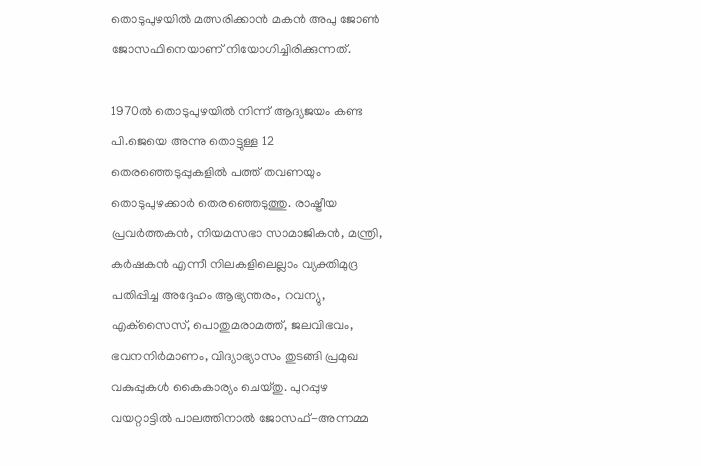തൊടുപുഴയിൽ മത്സരിക്കാൻ മകന്‍ അപു ജോണ്‍ ജോസഫിനെയാണ് നിയോഗിച്ചിരിക്കുന്നത്.

1970ല്‍ തൊടുപുഴയില്‍ നിന്ന് ആദ്യജയം കണ്ട പി.ജെയെ അന്നു തൊട്ടുള്ള 12 തെരഞ്ഞെടുപ്പുകളിൽ പത്ത് തവണയും തൊടുപുഴക്കാർ തെരഞ്ഞെടുത്തു. രാഷ്ട്രീയ പ്രവര്‍ത്തകന്‍, നിയമസഭാ സാമാജികന്‍, മന്ത്രി, കര്‍ഷകന്‍ എന്നീ നിലകളിലെല്ലാം വ്യക്തിമുദ്ര പതിപ്പിച്ച അദ്ദേഹം ആഭ്യന്തരം, റവന്യു, എക്‌സൈസ്, പൊതുമരാമത്ത്, ജലവിഭവം, ഭവനനിര്‍മാണം, വിദ്യാഭ്യാസം തുടങ്ങി പ്രമുഖ വകുപ്പുകള്‍ കൈകാര്യം ചെയ്തു. പുറപ്പുഴ വയറ്റാട്ടില്‍ പാലത്തിനാല്‍ ജോസഫ്-അന്നമ്മ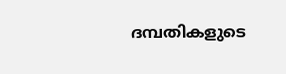ദമ്പതികളുടെ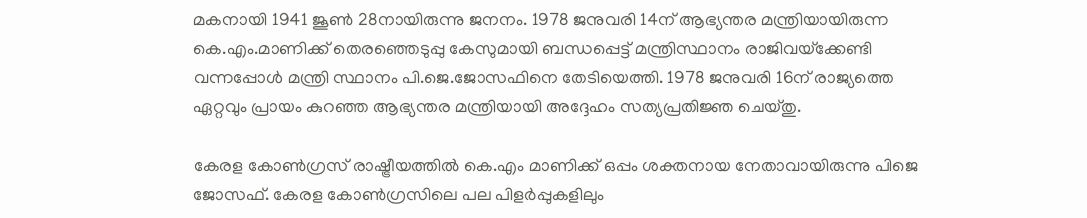മകനായി 1941 ജൂണ്‍ 28നായിരുന്നു ജനനം. 1978 ജനുവരി 14ന് ആഭ്യന്തര മന്ത്രിയായിരുന്ന കെ.എം.മാണിക്ക് തെരഞ്ഞെടുപ്പു കേസുമായി ബന്ധപ്പെട്ട് മന്ത്രിസ്ഥാനം രാജിവയ്‌ക്കേണ്ടി വന്നപ്പോള്‍ മന്ത്രി സ്ഥാനം പി.ജെ.ജോസഫിനെ തേടിയെത്തി. 1978 ജനുവരി 16ന് രാജ്യത്തെ ഏറ്റവും പ്രായം കുറഞ്ഞ ആഭ്യന്തര മന്ത്രിയായി അദ്ദേഹം സത്യപ്രതിജ്ഞ ചെയ്തു.

കേരള കോൺഗ്രസ് രാഷ്ട്രീയത്തിൽ കെ.എം മാണിക്ക് ഒപ്പം ശക്തനായ നേതാവായിരുന്നു പിജെ ജോസഫ്. കേരള കോൺഗ്രസിലെ പല പിളർപ്പുകളിലും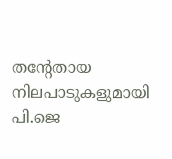തന്‍റേതായ നിലപാടുകളുമായി പി.ജെ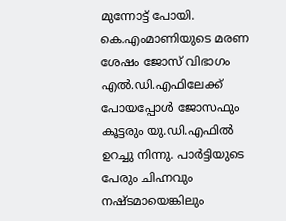മുന്നോട്ട് പോയി. കെ.എംമാണിയുടെ മരണ ശേഷം ജോസ് വിഭാഗം എൽ.ഡി.എഫിലേക്ക് പോയപ്പോൾ ജോസഫും കൂട്ടരും യു.ഡി.എഫിൽ ഉറച്ചു നിന്നു. പാർട്ടിയുടെ പേരും ചിഹ്നവും നഷ്ടമായെങ്കിലും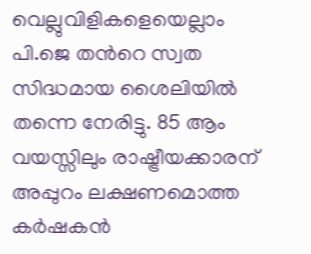വെല്ലുവിളികളെയെല്ലാം പി.ജെ തന്‍റെ സ്വത സിദ്ധമായ ശൈലിയിൽ തന്നെ നേരിട്ടു. 85 ആം വയസ്സിലും രാഷ്ട്രീയക്കാരന് അപ്പുറം ലക്ഷണമൊത്ത കർഷകൻ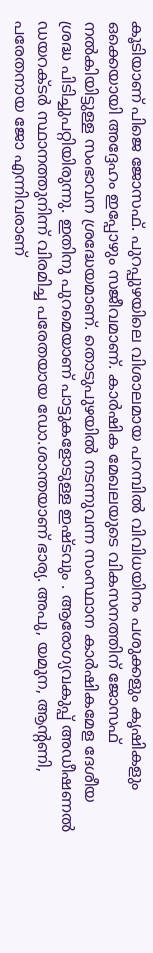കൂടിയാണ് പിജെ ജോസഫ്. പുറപ്പുഴയിലെ വിശാലമായ പറമ്പിൽ വിവിധയിനം പശുക്കളും കൃഷികളും ഒക്കെയായി അദ്ദേഹം ഇപ്പോഴും സജീവമാണ്. കാര്‍ഷിക മേഖലയുടെ വികസനത്തിന് ജോസഫ് നല്‍കിയിട്ടുള്ള സംഭാവന ശ്രദ്ധേയമാണ്. തൊടുപുഴയില്‍ നടന്നുവന്ന സംസ്ഥാന കാര്‍ഷികമേള ദേശീയ ശ്രദ്ധ പിടിച്ചുപറ്റിയിരുന്നു. ഇതിനു പുറമെയാണ് പാട്ടുകളോടുള്ള ഇഷ്ടവും . ആരോഗ്യവകുപ്പ് അഡീഷണല്‍ ഡയറക്ടര്‍ സ്ഥാനത്തുനിന്ന് വിരമിച്ച പരേതയായ ഡോ.ശാന്തയാണ് ഭാര്യ. അപു, യമുന, ആന്‍റണി, പരേതനായ ജോ എന്നിവരാണ്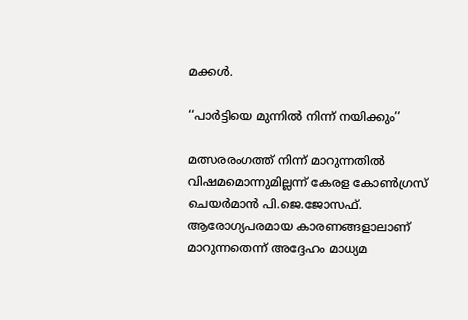മക്കള്‍.

‘‘പാർട്ടിയെ മുന്നിൽ നിന്ന് നയിക്കും’’

മത്സരരംഗത്ത് നിന്ന് മാറുന്നതിൽ വിഷമമൊന്നുമില്ലന്ന് കേരള കോൺഗ്രസ് ചെ‍യർമാൻ പി.ജെ.ജോസഫ്. ആരോഗ്യപരമായ കാരണങ്ങളാലാണ് മാറുന്നതെന്ന് അദ്ദേഹം മാധ്യമ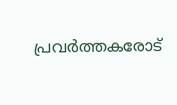പ്രവർത്തകരോട്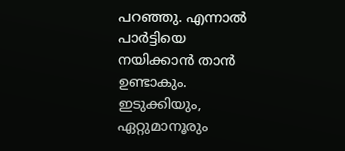പറഞ്ഞു. എന്നാൽ പാർട്ടിയെ നയിക്കാൻ താൻ ഉണ്ടാകും. ഇടുക്കിയും, ഏറ്റുമാനൂരും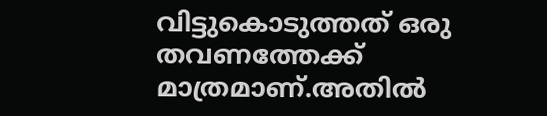വിട്ടുകൊടുത്തത് ഒരു തവണത്തേക്ക് മാത്രമാണ്.അതിൽ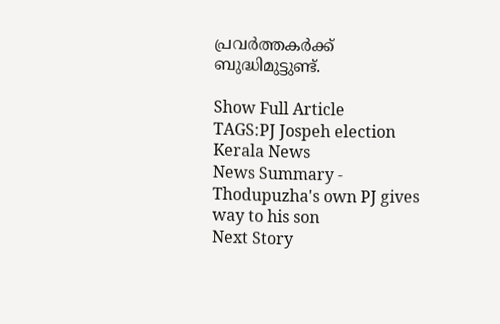പ്രവർത്തകർക്ക് ബുദ്ധിമുട്ടുണ്ട്.

Show Full Article
TAGS:PJ Jospeh election Kerala News
News Summary - Thodupuzha's own PJ gives way to his son
Next Story